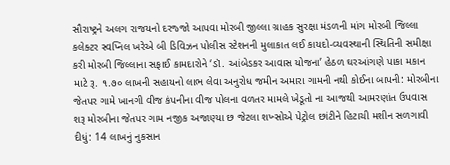સૌરાષ્ટ્રને અલગ રાજયનો દરજ્જો આપવા મોરબી જીલ્લા ગ્રાહક સુરક્ષા મંડળની માંગ મોરબી જિલ્લા કલેક્ટર સ્વપ્નિલ ખરેએ બી ડિવિઝન પોલીસ સ્ટેશનની મુલાકાત લઈ કાયદો-વ્યવસ્થાની સ્થિતિની સમીક્ષા કરી મોરબી જિલ્લાના સફાઈ કામદારોને ‘ડૉ. આંબેડકર આવાસ યોજના’ હેઠળ ઘરઆંગણે પાકા મકાન માટે રૂ. ૧.૭૦ લાખની સહાયનો લાભ લેવા અનુરોધ જમીન અમારા ગામની નથી કોઈના બાપની: મોરબીના જેતપર ગામે ખાનગી વીજ કંપનીના વીજ પોલના વળતર મામલે ખેડૂતો ના આજથી આમરણાંત ઉપવાસ શરૂ મોરબીના જેતપર ગામ નજીક અજાણ્યા છ જેટલા શખ્સોએ પેટ્રોલ છાંટીને હિટાચી મશીન સળગાવી દીધું: 14 લાખનું નુકસાન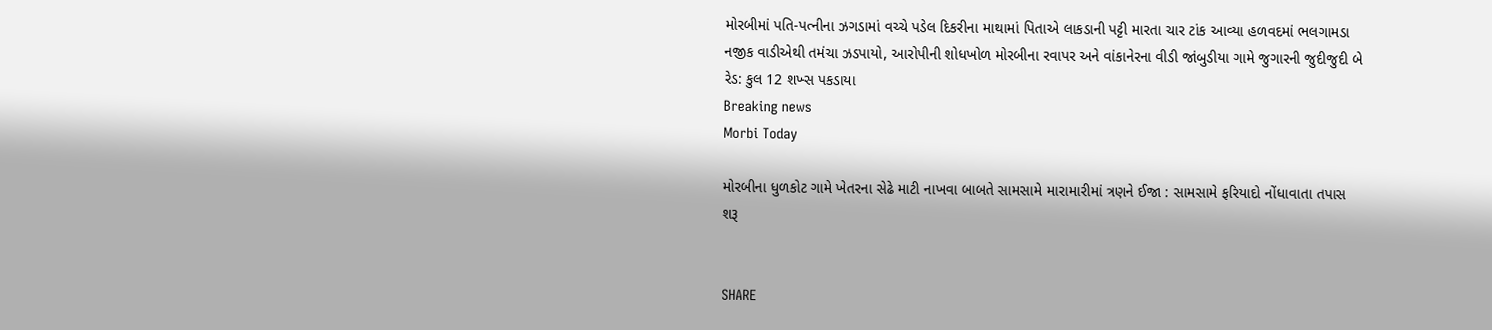મોરબીમાં પતિ-પત્નીના ઝગડામાં વચ્ચે પડેલ દિકરીના માથામાં પિતાએ લાકડાની પટ્ટી મારતા ચાર ટાંક આવ્યા હળવદમાં ભલગામડા નજીક વાડીએથી તમંચા ઝડપાયો, આરોપીની શોધખોળ મોરબીના રવાપર અને વાંકાનેરના વીડી જાંબુડીયા ગામે જુગારની જુદીજુદી બે રેડ: કુલ 12 શખ્સ પકડાયા
Breaking news
Morbi Today

મોરબીના ધુળકોટ ગામે ખેતરના સેઢે માટી નાખવા બાબતે સામસામે મારામારીમાં ત્રણને ઈજા : સામસામે ફરિયાદો નોંધાવાતા તપાસ શરૂ


SHARE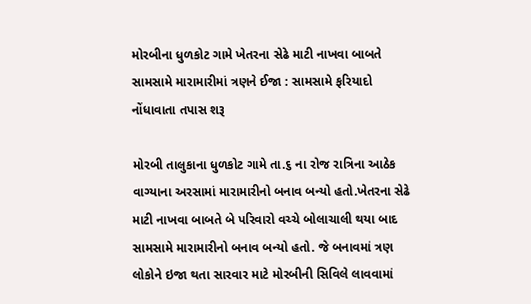મોરબીના ધુળકોટ ગામે ખેતરના સેઢે માટી નાખવા બાબતે સામસામે મારામારીમાં ત્રણને ઈજા : સામસામે ફરિયાદો નોંધાવાતા તપાસ શરૂ

મોરબી તાલુકાના ધુળકોટ ગામે તા.૬ ના રોજ રાત્રિના આઠેક વાગ્યાના અરસામાં મારામારીનો બનાવ બન્યો હતો.ખેતરના સેઢે માટી નાખવા બાબતે બે પરિવારો વચ્ચે બોલાચાલી થયા બાદ સામસામે મારામારીનો બનાવ બન્યો હતો. જે બનાવમાં ત્રણ લોકોને ઇજા થતા સારવાર માટે મોરબીની સિવિલે લાવવામાં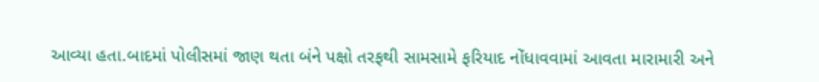આવ્યા હતા.બાદમાં પોલીસમાં જાણ થતા બંને પક્ષો તરફથી સામસામે ફરિયાદ નોંધાવવામાં આવતા મારામારી અને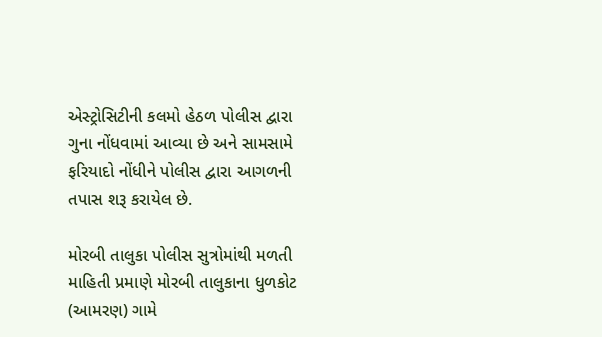એસ્ટ્રોસિટીની કલમો હેઠળ પોલીસ દ્વારા ગુના નોંધવામાં આવ્યા છે અને સામસામે ફરિયાદો નોંધીને પોલીસ દ્વારા આગળની તપાસ શરૂ કરાયેલ છે.

મોરબી તાલુકા પોલીસ સુત્રોમાંથી મળતી માહિતી પ્રમાણે મોરબી તાલુકાના ધુળકોટ (આમરણ) ગામે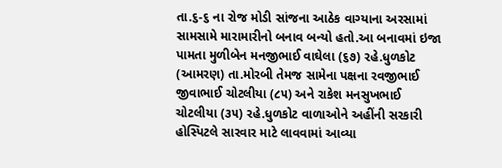તા.૬-૬ ના રોજ મોડી સાંજના આઠેક વાગ્યાના અરસામાં સામસામે મારામારીનો બનાવ બન્યો હતો.આ બનાવમાં ઇજા પામતા મુળીબેન મનજીભાઈ વાઘેલા (૬૭) રહે.ધુળકોટ (આમરણ) તા.મોરબી તેમજ સામેના પક્ષના રવજીભાઈ જીવાભાઈ ચોટલીયા (૮૫) અને રાકેશ મનસુખભાઈ ચોટલીયા (૩૫) રહે.ધુળકોટ વાળાઓને અહીંની સરકારી હોસ્પિટલે સારવાર માટે લાવવામાં આવ્યા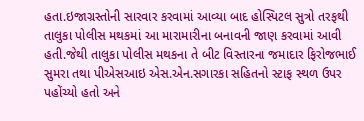હતા.ઇજાગ્રસ્તોની સારવાર કરવામાં આવ્યા બાદ હોસ્પિટલ સુત્રો તરફથી તાલુકા પોલીસ મથકમાં આ મારામારીના બનાવની જાણ કરવામાં આવી હતી.જેથી તાલુકા પોલીસ મથકના તે બીટ વિસ્તારના જમાદાર ફિરોજભાઈ સુમરા તથા પીએસઆઇ એસ.એન.સગારકા સહિતનો સ્ટાફ સ્થળ ઉપર પહોંચ્યો હતો અને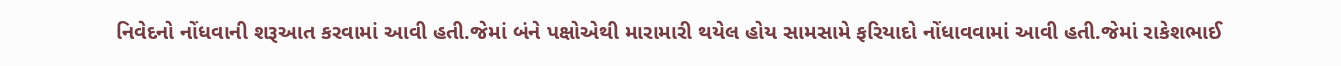નિવેદનો નોંધવાની શરૂઆત કરવામાં આવી હતી.જેમાં બંને પક્ષોએથી મારામારી થયેલ હોય સામસામે ફરિયાદો નોંધાવવામાં આવી હતી.જેમાં રાકેશભાઈ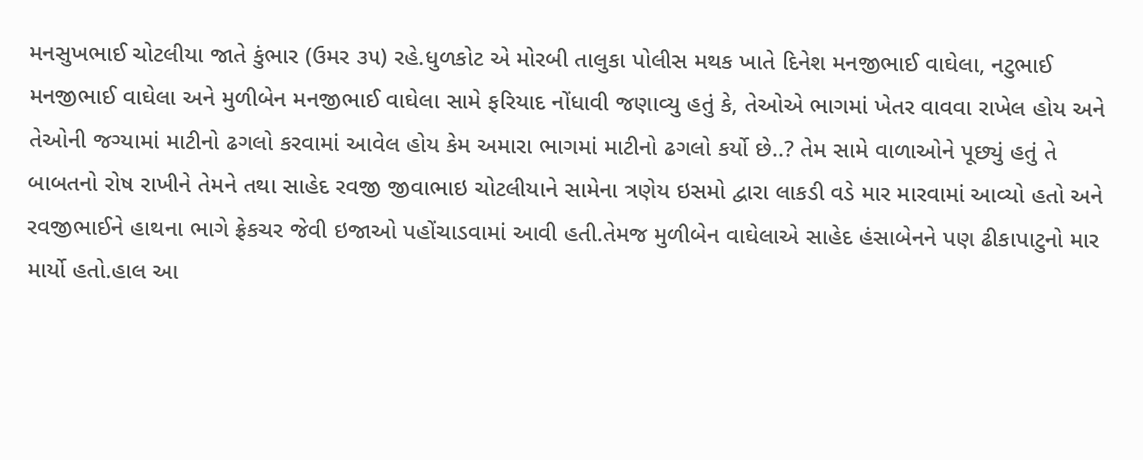મનસુખભાઈ ચોટલીયા જાતે કુંભાર (ઉમર ૩૫) રહે.ધુળકોટ એ મોરબી તાલુકા પોલીસ મથક ખાતે દિનેશ મનજીભાઈ વાઘેલા, નટુભાઈ મનજીભાઈ વાઘેલા અને મુળીબેન મનજીભાઈ વાઘેલા સામે ફરિયાદ નોંધાવી જણાવ્યુ હતું કે, તેઓએ ભાગમાં ખેતર વાવવા રાખેલ હોય અને તેઓની જગ્યામાં માટીનો ઢગલો કરવામાં આવેલ હોય કેમ અમારા ભાગમાં માટીનો ઢગલો કર્યો છે..? તેમ સામે વાળાઓને પૂછ્યું હતું તે બાબતનો રોષ રાખીને તેમને તથા સાહેદ રવજી જીવાભાઇ ચોટલીયાને સામેના ત્રણેય ઇસમો દ્વારા લાકડી વડે માર મારવામાં આવ્યો હતો અને રવજીભાઈને હાથના ભાગે ફ્રેકચર જેવી ઇજાઓ પહોંચાડવામાં આવી હતી.તેમજ મુળીબેન વાઘેલાએ સાહેદ હંસાબેનને પણ ઢીકાપાટુનો માર માર્યો હતો.હાલ આ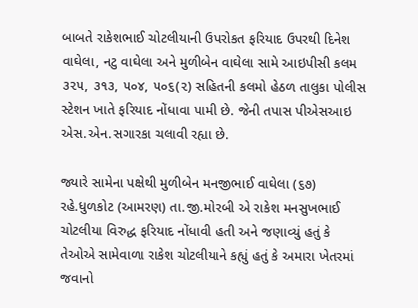બાબતે રાકેશભાઈ ચોટલીયાની ઉપરોકત ફરિયાદ ઉપરથી દિનેશ વાઘેલા, નટુ વાઘેલા અને મુળીબેન વાઘેલા સામે આઇપીસી કલમ ૩૨૫, ૩૧૩, ૫૦૪, ૫૦૬(૨) સહિતની કલમો હેઠળ તાલુકા પોલીસ સ્ટેશન ખાતે ફરિયાદ નોંધાવા પામી છે. જેની તપાસ પીએસઆઇ એસ.એન.સગારકા ચલાવી રહ્યા છે.

જ્યારે સામેના પક્ષેથી મુળીબેન મનજીભાઈ વાઘેલા (૬૭) રહે.ધુળકોટ (આમરણ) તા.જી.મોરબી એ રાકેશ મનસુખભાઈ ચોટલીયા વિરુદ્ધ ફરિયાદ નોંધાવી હતી અને જણાવ્યું હતું કે તેઓએ સામેવાળા રાકેશ ચોટલીયાને કહ્યું હતું કે અમારા ખેતરમાં જવાનો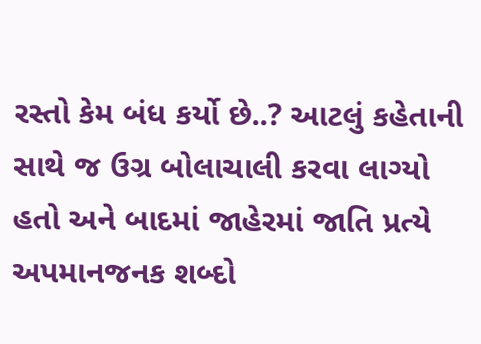રસ્તો કેમ બંધ કર્યો છે..? આટલું કહેતાની સાથે જ ઉગ્ર બોલાચાલી કરવા લાગ્યો હતો અને બાદમાં જાહેરમાં જાતિ પ્રત્યે અપમાનજનક શબ્દો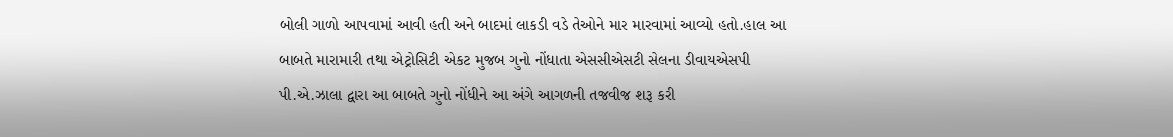બોલી ગાળો આપવામાં આવી હતી અને બાદમાં લાકડી વડે તેઓને માર મારવામાં આવ્યો હતો.હાલ આ બાબતે મારામારી તથા એટ્રોસિટી એકટ મુજબ ગુનો નોંધાતા એસસીએસટી સેલના ડીવાયએસપી પી.એ.ઝાલા દ્વારા આ બાબતે ગુનો નોંધીને આ અંગે આગળની તજવીજ શરૂ કરી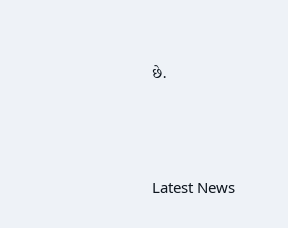છે.






Latest News